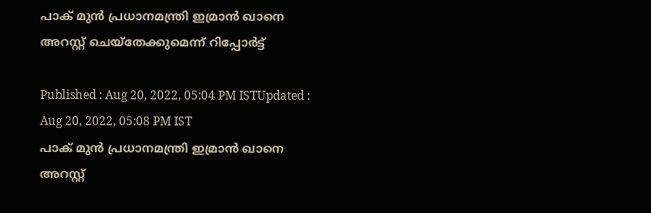പാക് മുൻ പ്രധാനമന്ത്രി ഇമ്രാൻ ഖാനെ അറസ്റ്റ് ചെയ്തേക്കുമെന്ന് റിപ്പോർട്ട്

Published : Aug 20, 2022, 05:04 PM ISTUpdated : Aug 20, 2022, 05:08 PM IST
പാക് മുൻ പ്രധാനമന്ത്രി ഇമ്രാൻ ഖാനെ അറസ്റ്റ്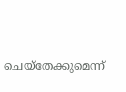ചെയ്തേക്കുമെന്ന്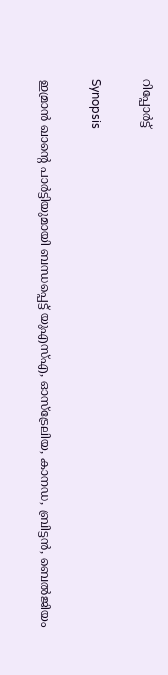റിപ്പോർട്ട്

Synopsis

ഇമ്രാൻ ഖാന്റെ പാർട്ടിയുമായി ബന്ധപ്പെട്ട് യുഎസ്എ, ഓസ്‌ട്രേലിയ, കാനഡ, ബ്രിട്ടൻ, ബെൽജിയം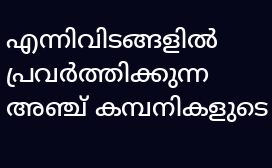എന്നിവിടങ്ങളിൽ പ്രവർത്തിക്കുന്ന  അഞ്ച് കമ്പനികളുടെ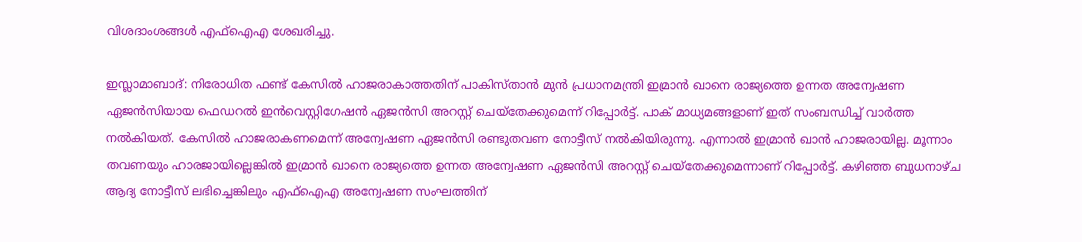വിശദാംശങ്ങൾ എഫ്‌ഐ‌എ ശേഖരിച്ചു.

ഇസ്ലാമാബാദ്: നിരോധിത ഫണ്ട് കേസിൽ ഹാജരാകാത്തതിന് പാകിസ്താൻ മുൻ പ്രധാനമന്ത്രി ഇമ്രാൻ ഖാനെ രാജ്യത്തെ ഉന്നത അന്വേഷണ ഏജൻസിയായ ഫെഡറൽ ഇൻവെസ്റ്റിഗേഷൻ ഏജൻസി അറസ്റ്റ് ചെയ്തേക്കുമെന്ന് റിപ്പോർട്ട്. പാക് മാധ്യമങ്ങളാണ് ഇത് സംബന്ധിച്ച് വാർത്ത നൽകിയത്. കേസിൽ ഹാജരാകണമെന്ന് അന്വേഷണ ഏജൻസി രണ്ടുതവണ നോട്ടീസ് നൽകിയിരുന്നു. എന്നാൽ ഇമ്രാൻ ഖാൻ ഹാജരായില്ല. മൂന്നാം തവണയും ഹാരജായില്ലെങ്കിൽ ഇമ്രാൻ ഖാനെ രാജ്യത്തെ ഉന്നത അന്വേഷണ ഏജൻസി അറസ്റ്റ് ചെയ്തേക്കുമെന്നാണ് റിപ്പോർട്ട്. കഴിഞ്ഞ ബുധനാഴ്ച ആദ്യ നോട്ടീസ് ലഭിച്ചെങ്കിലും എഫ്‌ഐഎ അന്വേഷണ സംഘത്തിന്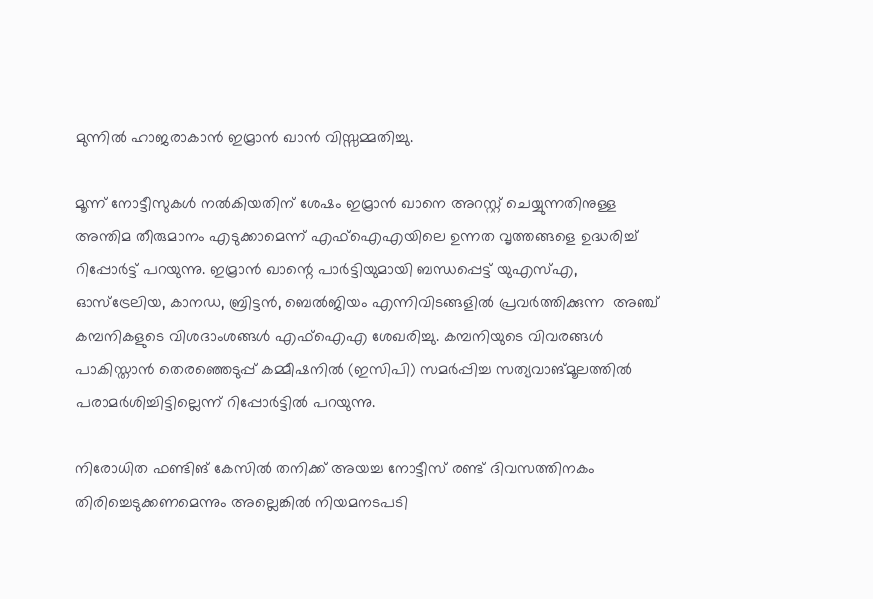മുന്നിൽ ഹാജരാകാൻ ഇമ്രാൻ ഖാൻ വിസ്സമ്മതിച്ചു.

മൂന്ന് നോട്ടീസുകൾ നൽകിയതിന് ശേഷം ഇമ്രാൻ ഖാനെ അറസ്റ്റ് ചെയ്യുന്നതിനുള്ള അന്തിമ തീരുമാനം എടുക്കാമെന്ന് എഫ്ഐഎയിലെ ഉന്നത വൃത്തങ്ങളെ ഉദ്ധരിച്ച് റിപ്പോർട്ട് പറയുന്നു. ഇമ്രാൻ ഖാന്റെ പാർട്ടിയുമായി ബന്ധപ്പെട്ട് യുഎസ്എ, ഓസ്‌ട്രേലിയ, കാനഡ, ബ്രിട്ടൻ, ബെൽജിയം എന്നിവിടങ്ങളിൽ പ്രവർത്തിക്കുന്ന  അഞ്ച് കമ്പനികളുടെ വിശദാംശങ്ങൾ എഫ്‌ഐ‌എ ശേഖരിച്ചു. കമ്പനിയുടെ വിവരങ്ങൾ പാകിസ്താൻ തെരഞ്ഞെടുപ്പ് കമ്മീഷനിൽ (ഇസിപി) സമർപ്പിച്ച സത്യവാങ്മൂലത്തിൽ പരാമർശിച്ചിട്ടില്ലെന്ന് റിപ്പോർട്ടിൽ പറയുന്നു.

നിരോധിത ഫണ്ടിങ് കേസിൽ തനിക്ക് അയച്ച നോട്ടീസ് രണ്ട് ദിവസത്തിനകം തിരിച്ചെടുക്കണമെന്നും അല്ലെങ്കിൽ നിയമനടപടി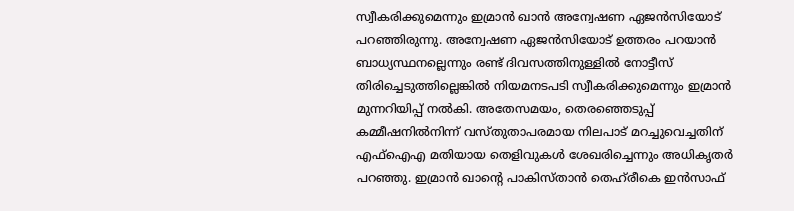സ്വീകരിക്കുമെന്നും ഇമ്രാൻ ഖാൻ അന്വേഷണ ഏജൻസിയോട് പറഞ്ഞിരുന്നു. അന്വേഷണ ഏജൻസിയോട് ഉത്തരം പറയാൻ ബാധ്യസ്ഥനല്ലെന്നും രണ്ട് ദിവസത്തിനുള്ളിൽ നോട്ടീസ് തിരിച്ചെടുത്തില്ലെങ്കിൽ നിയമനടപടി സ്വീകരിക്കുമെന്നും ഇമ്രാൻ മുന്നറിയിപ്പ് നൽകി. അതേസമയം, തെര‍ഞ്ഞെടുപ്പ് കമ്മീഷനിൽനിന്ന് വസ്തുതാപരമായ നിലപാട് മറച്ചുവെച്ചതിന് എഫ്‌ഐ‌എ മതിയായ തെളിവുകൾ ശേഖരിച്ചെന്നും അധികൃതർ പറഞ്ഞു. ഇമ്രാൻ ഖാന്റെ പാകിസ്താൻ തെഹ്‌രീകെ ഇൻസാഫ്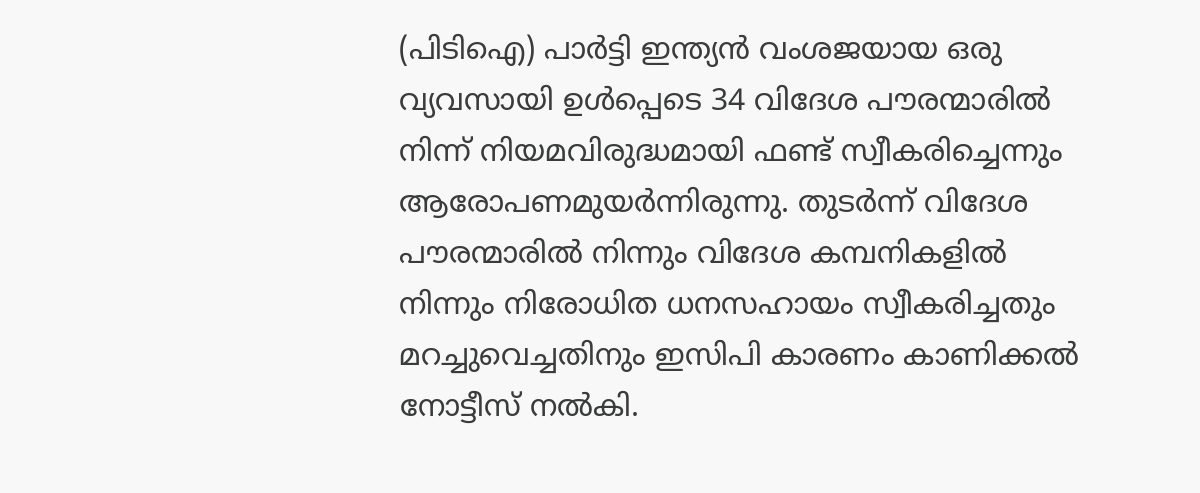(പിടിഐ) പാർട്ടി ഇന്ത്യൻ വംശജയായ ഒരു വ്യവസായി ഉൾപ്പെടെ 34 വിദേശ പൗരന്മാരിൽ നിന്ന് നിയമവിരുദ്ധമായി ഫണ്ട് സ്വീകരിച്ചെന്നും ആരോപണമുയർന്നിരുന്നു. തുടർന്ന് വിദേശ പൗരന്മാരിൽ നിന്നും വിദേശ കമ്പനികളിൽ നിന്നും നിരോധിത ധനസഹായം സ്വീകരിച്ചതും മറച്ചുവെച്ചതിനും ഇസിപി കാരണം കാണിക്കൽ നോട്ടീസ് നൽകി.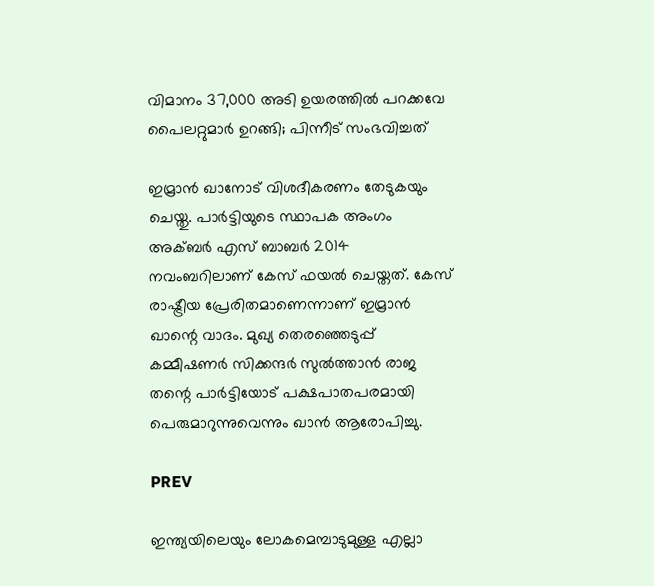വിമാനം 37,000 അടി ഉയരത്തിൽ പറക്കവേ പൈലറ്റുമാര്‍ ഉറങ്ങി; പിന്നീട് സംഭവിച്ചത്

ഇമ്രാൻ ഖാനോട് വിശദീകരണം തേടുകയും ചെയ്തു. പാർട്ടിയുടെ സ്ഥാപക അംഗം അക്ബർ എസ് ബാബർ 2014 നവംബറിലാണ് കേസ് ഫയൽ ചെയ്തത്. കേസ് രാഷ്ട്രീയ പ്രേരിതമാണെന്നാണ് ഇമ്രാൻ ഖാന്റെ വാദം. മുഖ്യ തെരഞ്ഞെടുപ്പ് കമ്മീഷണർ സിക്കന്ദർ സുൽത്താൻ രാജ തന്റെ പാർട്ടിയോട് പക്ഷപാതപരമായി പെരുമാറുന്നുവെന്നും ഖാൻ ആരോപിച്ചു.

PREV

ഇന്ത്യയിലെയും ലോകമെമ്പാടുമുള്ള എല്ലാ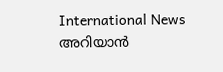International News അറിയാൻ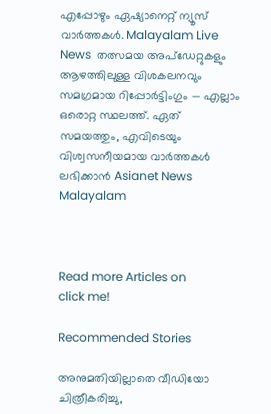എപ്പോഴും ഏഷ്യാനെറ്റ് ന്യൂസ് വാർത്തകൾ. Malayalam Live News  തത്സമയ അപ്‌ഡേറ്റുകളും ആഴത്തിലുള്ള വിശകലനവും സമഗ്രമായ റിപ്പോർട്ടിംഗും — എല്ലാം ഒരൊറ്റ സ്ഥലത്ത്. ഏത് സമയത്തും, എവിടെയും വിശ്വസനീയമായ വാർത്തകൾ ലഭിക്കാൻ Asianet News Malayalam



Read more Articles on
click me!

Recommended Stories

അനുമതിയില്ലാതെ വീഡിയോ ചിത്രീകരിച്ചു,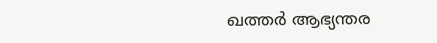ഖത്തർ ആഭ്യന്തര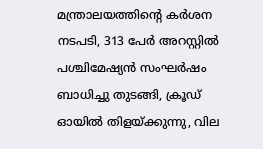മന്ത്രാലയത്തിൻ്റെ കർശന നടപടി, 313 പേർ അറസ്റ്റിൽ
പശ്ചിമേഷ്യൻ സംഘർഷം ബാധിച്ചു തുടങ്ങി, ക്രൂഡ് ഓയിൽ തിളയ്ക്കുന്നു, വില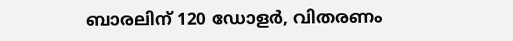ബാരലിന് 120 ഡോളർ, വിതരണം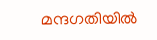മന്ദഗതിയിൽ